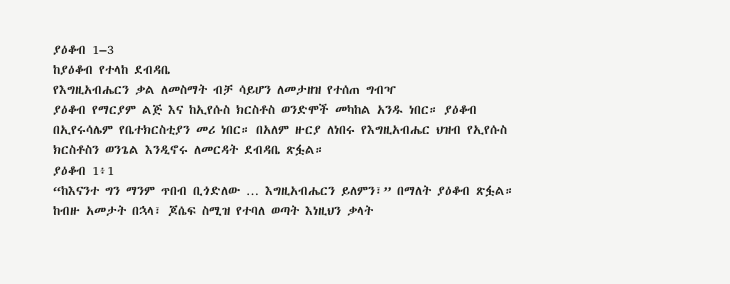ያዕቆብ 1–3
ከያዕቆብ የተላከ ደብዳቤ
የእግዚአብሔርን ቃል ለመስማት ብቻ ሳይሆን ለመታዘዝ የተሰጠ ግብዣ
ያዕቆብ የማርያም ልጅ እና ከኢየሱስ ክርስቶስ ወንድሞች መካከል አንዱ ነበር። ያዕቆብ በኢየሩሳሌም የቤተክርስቲያን መሪ ነበር። በአለም ዙርያ ለነበሩ የእግዚአብሔር ህዝብ የኢየሱስ ክርስቶስን ወንጌል እንዲኖሩ ለመርዳት ደብዳቤ ጽፏል።
ያዕቆብ 1፥1
“ከእናንተ ግን ማንም ጥበብ ቢጎድለው … እግዚአብሔርን ይለምን፣” በማለት ያዕቆብ ጽፏል። ከብዙ አመታት በኋላ፣ ጆሴፍ ስሚዝ የተባለ ወጣት እነዚህን ቃላት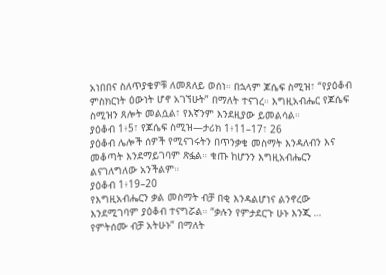አነበበና ስለጥያቄዎቹ ለመጸለይ ወሰነ። በኋላም ጆሴፍ ስሚዝ፣ “የያዕቆብ ምስክርነት ዕውነት ሆኖ አገኘሁት” በማለት ተናገረ። እግዚአብሔር የጆሴፍ ስሚዝን ጸሎት መልሷል፣ የእኛንም እንደዚያው ይመልሳል።
ያዕቆብ 1፥5፣ የጆሴፍ ስሚዝ—ታሪክ 1፥11–17፣ 26
ያዕቆብ ሌሎች ሰዎች የሚናገሩትን በጥንቃቄ መስማት እንዳለብን እና መቆጣት እንደማይገባም ጽፏል። ቁጡ ከሆንን እግዚአብሔርን ልናገለግለው አንችልም።
ያዕቆብ 1፥19–20
የእግዚአብሔርን ቃል መስማት ብቻ በቂ እንዳልሆነና ልንኖረው እንደሚገባም ያዕቆብ ተናግሯል። “ቃሉን የምታደርጉ ሁኑ እንጂ … የምትሰሙ ብቻ አትሁኑ” በማለት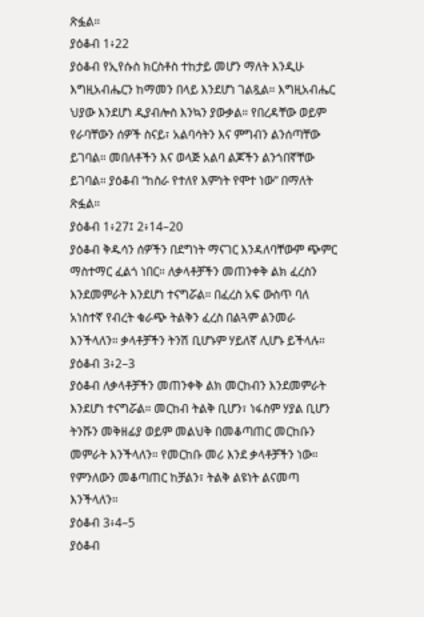ጽፏል።
ያዕቆብ 1፥22
ያዕቆብ የኢየሱስ ክርስቶስ ተከታይ መሆን ማለት እንዲሁ እግዚአብሔርን ከማመን በላይ እንደሆነ ገልጿል። እግዚአብሔር ህያው እንደሆነ ዲያብሎስ እንኳን ያውቃል። የበረዳቸው ወይም የራባቸውን ሰዎች ስናይ፣ አልባሳትን እና ምግብን ልንሰጣቸው ይገባል። መበለቶችን እና ወላጅ አልባ ልጆችን ልንጎበኛቸው ይገባል። ያዕቆብ “ከስራ የተለየ እምነት የሞተ ነው” በማለት ጽፏል።
ያዕቆብ 1፥27፤ 2፥14–20
ያዕቆብ ቅዱሳን ሰዎችን በደግነት ማናገር እንዳለባቸውም ጭምር ማስተማር ፈልጎ ነበር። ለቃላቶቻችን መጠንቀቅ ልክ ፈረስን እንደመምራት እንደሆነ ተናግሯል። በፈረስ አፍ ውስጥ ባለ አነስተኛ የብረት ቁራጭ ትልቅን ፈረስ በልጓም ልንመራ እንችላለን። ቃላቶቻችን ትንሽ ቢሆኑም ሃይለኛ ሊሆኑ ይችላሉ።
ያዕቆብ 3፥2–3
ያዕቆብ ለቃላቶቻችን መጠንቀቅ ልክ መርከብን እንደመምራት እንደሆነ ተናግሯል። መርከብ ትልቅ ቢሆን፣ ነፋስም ሃያል ቢሆን ትንሹን መቅዘፊያ ወይም መልህቅ በመቆጣጠር መርከቡን መምራት እንችላለን። የመርከቡ መሪ እንደ ቃላቶቻችን ነው። የምንለውን መቆጣጠር ከቻልን፣ ትልቅ ልዩነት ልናመጣ እንችላለን።
ያዕቆብ 3፥4–5
ያዕቆብ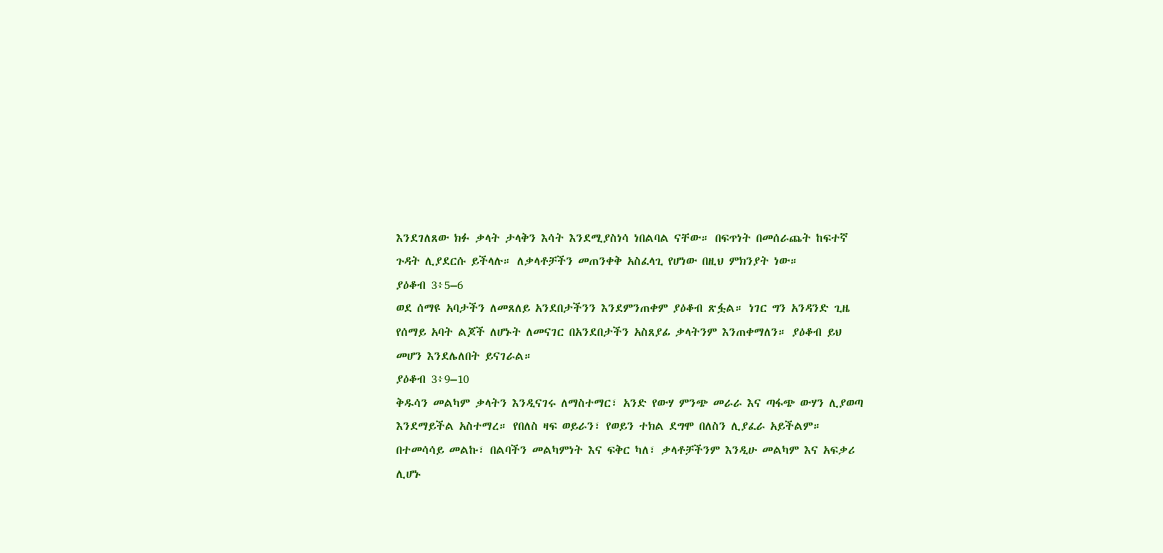እንደገለጸው ክፉ ቃላት ታላቅን እሳት እንደሚያስነሳ ነበልባል ናቸው። በፍጥነት በመሰራጨት ከፍተኛ ጉዳት ሊያደርሱ ይችላሉ። ለቃላቶቻችን መጠንቀቅ አስፈላጊ የሆነው በዚህ ምክንያት ነው።
ያዕቆብ 3፥5–6
ወደ ሰማዩ አባታችን ለመጸለይ አንደበታችንን እንደምንጠቀም ያዕቆብ ጽፏል። ነገር ግን አንዳንድ ጊዜ የሰማይ አባት ልጆች ለሆኑት ለመናገር በአንደበታችን አስጸያፊ ቃላትንም እንጠቀማለን። ያዕቆብ ይህ መሆን እንደሌለበት ይናገራል።
ያዕቆብ 3፥9–10
ቅዱሳን መልካም ቃላትን እንዲናገሩ ለማስተማር፣ አንድ የውሃ ምንጭ መራራ እና ጣፋጭ ውሃን ሊያወጣ እንደማይችል አስተማረ። የበለስ ዛፍ ወይራን፣ የወይን ተክል ደግሞ በለስን ሊያፈራ አይችልም። በተመሳሳይ መልኩ፣ በልባችን መልካምነት እና ፍቅር ካለ፣ ቃላቶቻችንም እንዲሁ መልካም እና አፍቃሪ ሊሆኑ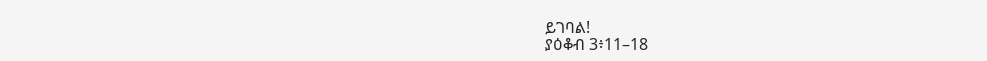ይገባል!
ያዕቆብ 3፥11–18